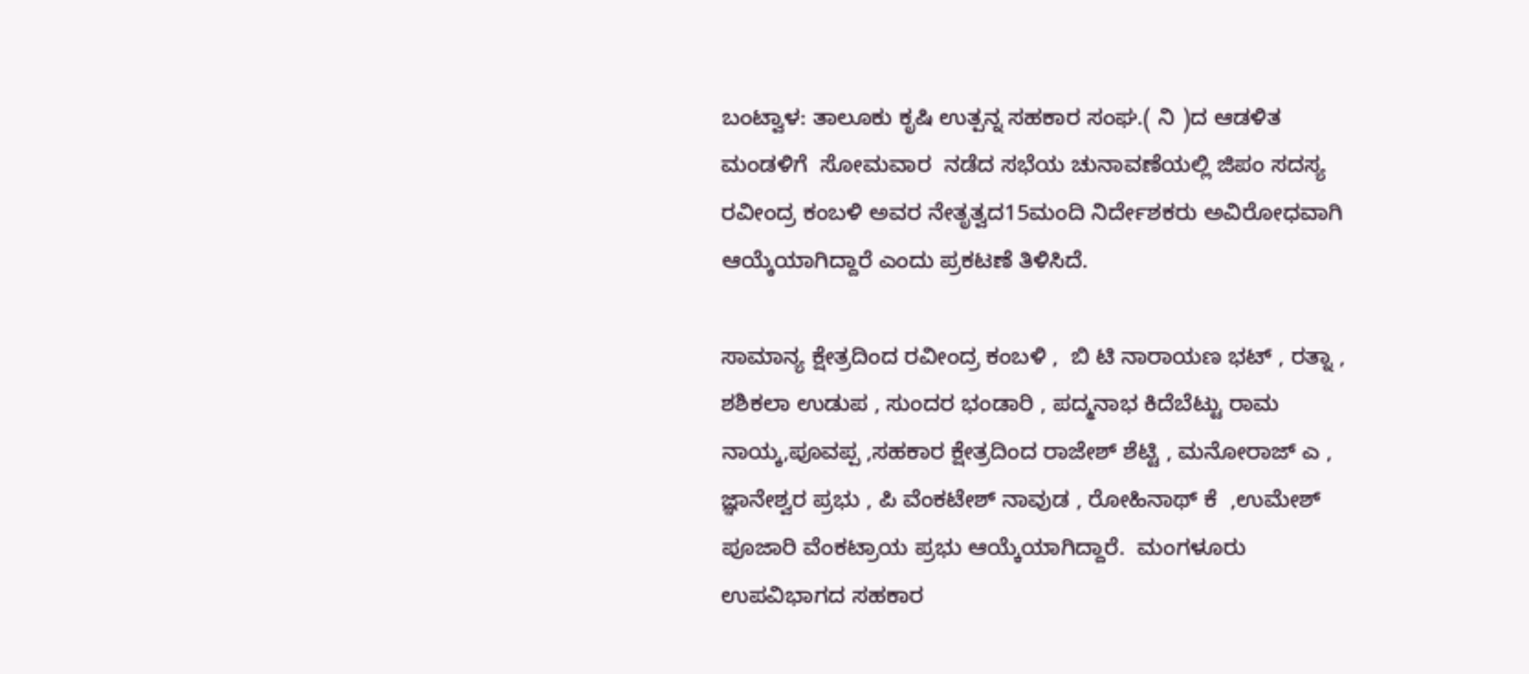ಬಂಟ್ವಾಳ: ತಾಲೂಕು ಕೃಷಿ ಉತ್ಪನ್ನ ಸಹಕಾರ ಸಂಘ.( ನಿ )ದ ಆಡಳಿತ ಮಂಡಳಿಗೆ  ಸೋಮವಾರ  ನಡೆದ ಸಭೆಯ ಚುನಾವಣೆಯಲ್ಲಿ ಜಿಪಂ ಸದಸ್ಯ  ರವೀಂದ್ರ ಕಂಬಳಿ ಅವರ ನೇತೃತ್ವದ15ಮಂದಿ ನಿರ್ದೇಶಕರು ಅವಿರೋಧವಾಗಿ ಆಯ್ಕೆಯಾಗಿದ್ದಾರೆ ಎಂದು ಪ್ರಕಟಣೆ ತಿಳಿಸಿದೆ.

ಸಾಮಾನ್ಯ ಕ್ಷೇತ್ರದಿಂದ ರವೀಂದ್ರ ಕಂಬಳಿ ,  ಬಿ ಟಿ ನಾರಾಯಣ ಭಟ್ , ರತ್ನಾ , ಶಶಿಕಲಾ ಉಡುಪ , ಸುಂದರ ಭಂಡಾರಿ , ಪದ್ಮನಾಭ ಕಿದೆಬೆಟ್ಟು ರಾಮ  ನಾಯ್ಕ,ಪೂವಪ್ಪ ,ಸಹಕಾರ ಕ್ಷೇತ್ರದಿಂದ ರಾಜೇಶ್ ಶೆಟ್ಟಿ , ಮನೋರಾಜ್ ಎ , ಜ್ಞಾನೇಶ್ವರ ಪ್ರಭು , ಪಿ ವೆಂಕಟೇಶ್ ನಾವುಡ , ರೋಹಿನಾಥ್ ಕೆ  ,ಉಮೇಶ್ ಪೂಜಾರಿ ವೆಂಕಟ್ರಾಯ ಪ್ರಭು ಆಯ್ಕೆಯಾಗಿದ್ದಾರೆ.  ಮಂಗಳೂರು ಉಪವಿಭಾಗದ ಸಹಕಾರ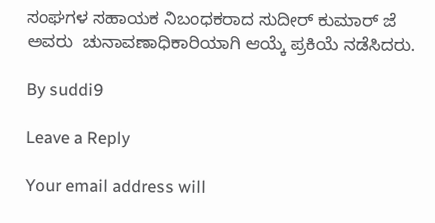ಸಂಘಗಳ ಸಹಾಯಕ ನಿಬಂಧಕರಾದ ಸುದೀರ್ ಕುಮಾರ್ ಜೆ ಅವರು  ಚುನಾವಣಾಧಿಕಾರಿಯಾಗಿ ಆಯ್ಕೆ ಪ್ರಕಿಯೆ ನಡೆಸಿದರು.

By suddi9

Leave a Reply

Your email address will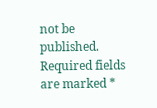not be published. Required fields are marked *